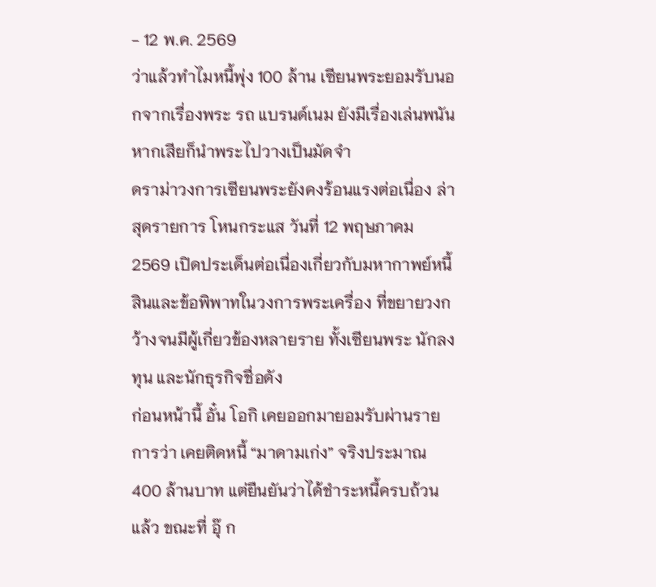- 12 พ.ค. 2569
ว่าแล้วทำไมหนี้พุ่ง 100 ล้าน เซียนพระยอมรับนอกจากเรื่องพระ รถ แบรนด์เนม ยังมีเรื่องเล่นพนัน หากเสียก็นำพระไปวางเป็นมัดจำ
ดราม่าวงการเซียนพระยังคงร้อนแรงต่อเนื่อง ล่าสุดรายการ โหนกระแส วันที่ 12 พฤษภาคม 2569 เปิดประเด็นต่อเนื่องเกี่ยวกับมหากาพย์หนี้สินและข้อพิพาทในวงการพระเครื่อง ที่ขยายวงกว้างจนมีผู้เกี่ยวข้องหลายราย ทั้งเซียนพระ นักลงทุน และนักธุรกิจชื่อดัง
ก่อนหน้านี้ อั๋น โอกิ เคยออกมายอมรับผ่านรายการว่า เคยติดหนี้ “มาดามเก่ง” จริงประมาณ 400 ล้านบาท แต่ยืนยันว่าได้ชำระหนี้ครบถ้วนแล้ว ขณะที่ อุ๊ ก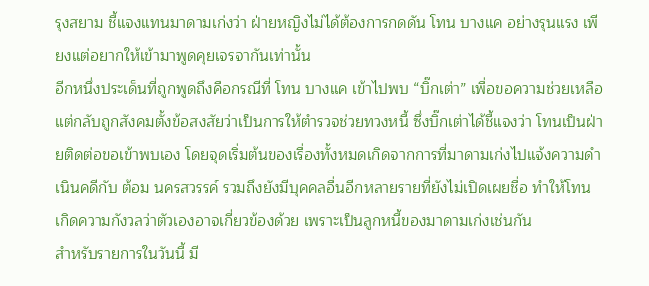รุงสยาม ชี้แจงแทนมาดามเก่งว่า ฝ่ายหญิงไม่ได้ต้องการกดดัน โทน บางแค อย่างรุนแรง เพียงแต่อยากให้เข้ามาพูดคุยเจรจากันเท่านั้น
อีกหนึ่งประเด็นที่ถูกพูดถึงคือกรณีที่ โทน บางแค เข้าไปพบ “บิ๊กเต่า” เพื่อขอความช่วยเหลือ แต่กลับถูกสังคมตั้งข้อสงสัยว่าเป็นการให้ตำรวจช่วยทวงหนี้ ซึ่งบิ๊กเต่าได้ชี้แจงว่า โทนเป็นฝ่ายติดต่อขอเข้าพบเอง โดยจุดเริ่มต้นของเรื่องทั้งหมดเกิดจากการที่มาดามเก่งไปแจ้งความดำเนินคดีกับ ต้อม นครสวรรค์ รวมถึงยังมีบุคคลอื่นอีกหลายรายที่ยังไม่เปิดเผยชื่อ ทำให้โทนเกิดความกังวลว่าตัวเองอาจเกี่ยวข้องด้วย เพราะเป็นลูกหนี้ของมาดามเก่งเช่นกัน
สำหรับรายการในวันนี้ มี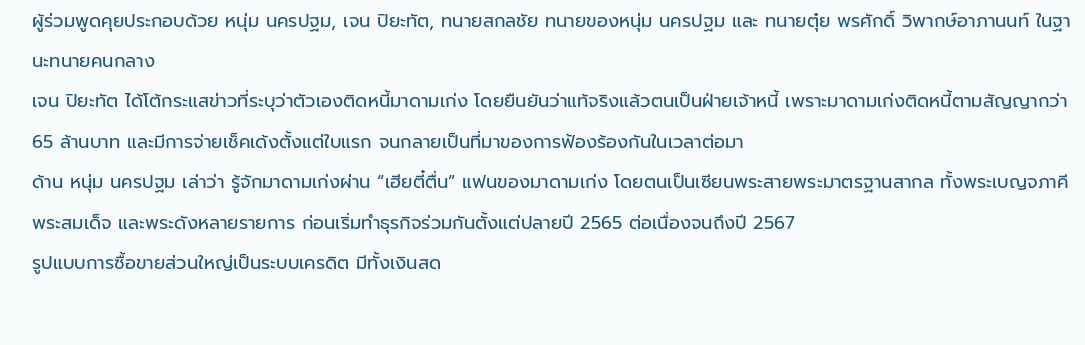ผู้ร่วมพูดคุยประกอบด้วย หนุ่ม นครปฐม, เจน ปิยะทัต, ทนายสกลชัย ทนายของหนุ่ม นครปฐม และ ทนายตุ๋ย พรศักดิ์ วิพากษ์อาภานนท์ ในฐานะทนายคนกลาง
เจน ปิยะทัต ได้โต้กระแสข่าวที่ระบุว่าตัวเองติดหนี้มาดามเก่ง โดยยืนยันว่าแท้จริงแล้วตนเป็นฝ่ายเจ้าหนี้ เพราะมาดามเก่งติดหนี้ตามสัญญากว่า 65 ล้านบาท และมีการจ่ายเช็คเด้งตั้งแต่ใบแรก จนกลายเป็นที่มาของการฟ้องร้องกันในเวลาต่อมา
ด้าน หนุ่ม นครปฐม เล่าว่า รู้จักมาดามเก่งผ่าน “เฮียตี๋ตื่น” แฟนของมาดามเก่ง โดยตนเป็นเซียนพระสายพระมาตรฐานสากล ทั้งพระเบญจภาคี พระสมเด็จ และพระดังหลายรายการ ก่อนเริ่มทำธุรกิจร่วมกันตั้งแต่ปลายปี 2565 ต่อเนื่องจนถึงปี 2567
รูปแบบการซื้อขายส่วนใหญ่เป็นระบบเครดิต มีทั้งเงินสด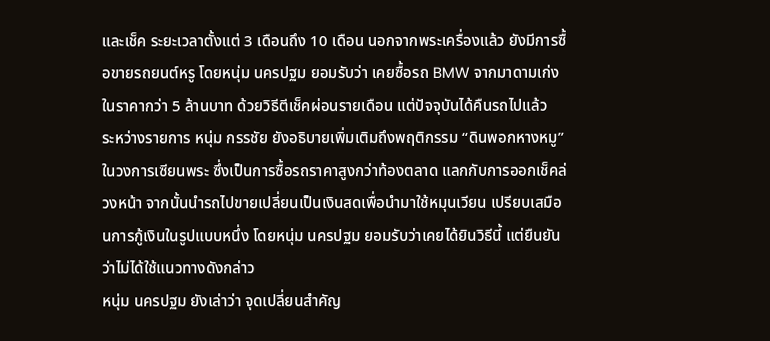และเช็ค ระยะเวลาตั้งแต่ 3 เดือนถึง 10 เดือน นอกจากพระเครื่องแล้ว ยังมีการซื้อขายรถยนต์หรู โดยหนุ่ม นครปฐม ยอมรับว่า เคยซื้อรถ BMW จากมาดามเก่งในราคากว่า 5 ล้านบาท ด้วยวิธีตีเช็คผ่อนรายเดือน แต่ปัจจุบันได้คืนรถไปแล้ว
ระหว่างรายการ หนุ่ม กรรชัย ยังอธิบายเพิ่มเติมถึงพฤติกรรม “ดินพอกหางหมู” ในวงการเซียนพระ ซึ่งเป็นการซื้อรถราคาสูงกว่าท้องตลาด แลกกับการออกเช็คล่วงหน้า จากนั้นนำรถไปขายเปลี่ยนเป็นเงินสดเพื่อนำมาใช้หมุนเวียน เปรียบเสมือนการกู้เงินในรูปแบบหนึ่ง โดยหนุ่ม นครปฐม ยอมรับว่าเคยได้ยินวิธีนี้ แต่ยืนยันว่าไม่ได้ใช้แนวทางดังกล่าว
หนุ่ม นครปฐม ยังเล่าว่า จุดเปลี่ยนสำคัญ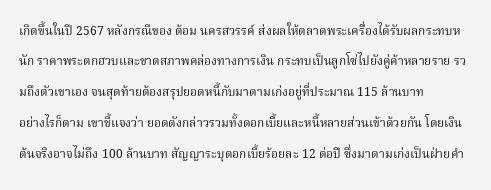เกิดขึ้นในปี 2567 หลังกรณีของ ต้อม นครสวรรค์ ส่งผลให้ตลาดพระเครื่องได้รับผลกระทบหนัก ราคาพระตกฮวบและขาดสภาพคล่องทางการเงิน กระทบเป็นลูกโซ่ไปยังคู่ค้าหลายราย รวมถึงตัวเขาเอง จนสุดท้ายต้องสรุปยอดหนี้กับมาดามเก่งอยู่ที่ประมาณ 115 ล้านบาท
อย่างไรก็ตาม เขาชี้แจงว่า ยอดดังกล่าวรวมทั้งดอกเบี้ยและหนี้หลายส่วนเข้าด้วยกัน โดยเงินต้นจริงอาจไม่ถึง 100 ล้านบาท สัญญาระบุดอกเบี้ยร้อยละ 12 ต่อปี ซึ่งมาดามเก่งเป็นฝ่ายคำ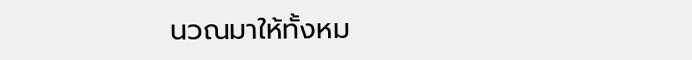นวณมาให้ทั้งหม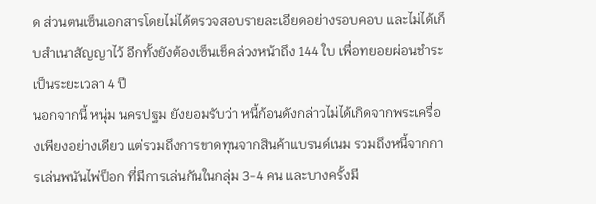ด ส่วนตนเซ็นเอกสารโดยไม่ได้ตรวจสอบรายละเอียดอย่างรอบคอบ และไม่ได้เก็บสำเนาสัญญาไว้ อีกทั้งยังต้องเซ็นเช็คล่วงหน้าถึง 144 ใบ เพื่อทยอยผ่อนชำระเป็นระยะเวลา 4 ปี
นอกจากนี้ หนุ่ม นครปฐม ยังยอมรับว่า หนี้ก้อนดังกล่าวไม่ได้เกิดจากพระเครื่องเพียงอย่างเดียว แต่รวมถึงการขาดทุนจากสินค้าแบรนด์เนม รวมถึงหนี้จากการเล่นพนันไพ่ป็อก ที่มีการเล่นกันในกลุ่ม 3-4 คน และบางครั้งมี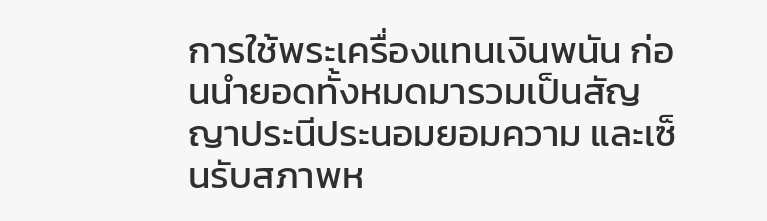การใช้พระเครื่องแทนเงินพนัน ก่อนนำยอดทั้งหมดมารวมเป็นสัญญาประนีประนอมยอมความ และเซ็นรับสภาพห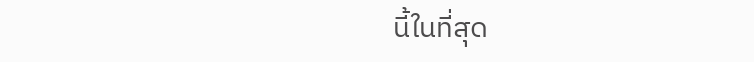นี้ในที่สุด